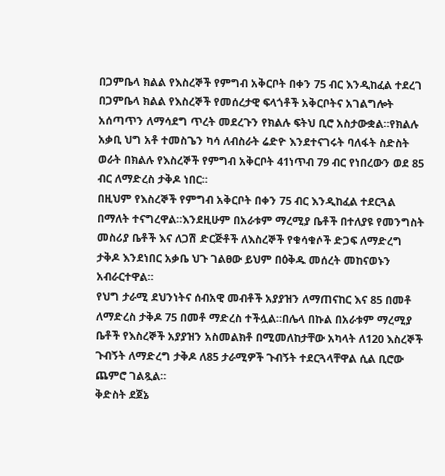በጋምቤላ ክልል የእስረኞች የምግብ አቅርቦት በቀን 75 ብር እንዲከፈል ተደረገ
በጋምቤላ ክልል የእስረኞች የመሰረታዊ ፍላጎቶች አቅርቦትና አገልግሎት አሰጣጥን ለማሳደግ ጥረት መደረጉን የክልሉ ፍትህ ቢሮ አስታውቋል።የክልሉ አቃቢ ህግ አቶ ተመስጌን ካሳ ለብስራት ሬድዮ እንደተናገሩት ባለፋት ስድስት ወራት በክልሉ የእስረኞች የምግብ አቅርቦት 41ነጥብ 79 ብር የነበረውን ወደ 85 ብር ለማድረስ ታቅዶ ነበር።
በዚህም የእስረኞች የምግብ አቅርቦት በቀን 75 ብር እንዲከፈል ተደርጓል በማለት ተናግረዋል።እንደዚሁም በአራቱም ማረሚያ ቤቶች በተለያዩ የመንግስት መስሪያ ቤቶች እና ለጋሽ ድርጅቶች ለእስረኞች የቁሳቁሶች ድጋፍ ለማድረግ ታቅዶ እንደነበር አቃቤ ህጉ ገልፀው ይህም በዕቅዱ መሰረት መከናወኑን አብራርተዋል።
የህግ ታራሚ ደህንነትና ሰብአዊ መብቶች አያያዝን ለማጠናከር እና 85 በመቶ ለማድረስ ታቅዶ 75 በመቶ ማድረስ ተችሏል።በሌላ በኩል በአራቱም ማረሚያ ቤቶች የእስረኞች አያያዝን አስመልክቶ በሚመለከታቸው አካላት ለ120 እስረኞች ጉብኝት ለማድረግ ታቅዶ ለ85 ታራሚዎች ጉብኝት ተደርጓላቸዋል ሲል ቢሮው ጨምሮ ገልጿል።
ቅድስት ደጀኔ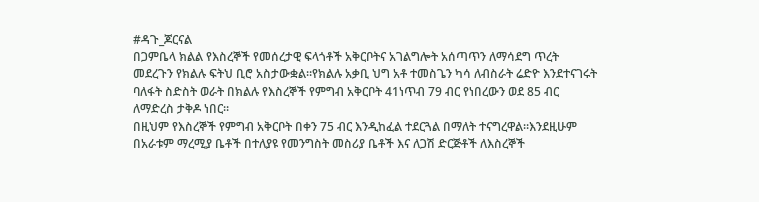#ዳጉ_ጆርናል
በጋምቤላ ክልል የእስረኞች የመሰረታዊ ፍላጎቶች አቅርቦትና አገልግሎት አሰጣጥን ለማሳደግ ጥረት መደረጉን የክልሉ ፍትህ ቢሮ አስታውቋል።የክልሉ አቃቢ ህግ አቶ ተመስጌን ካሳ ለብስራት ሬድዮ እንደተናገሩት ባለፋት ስድስት ወራት በክልሉ የእስረኞች የምግብ አቅርቦት 41ነጥብ 79 ብር የነበረውን ወደ 85 ብር ለማድረስ ታቅዶ ነበር።
በዚህም የእስረኞች የምግብ አቅርቦት በቀን 75 ብር እንዲከፈል ተደርጓል በማለት ተናግረዋል።እንደዚሁም በአራቱም ማረሚያ ቤቶች በተለያዩ የመንግስት መስሪያ ቤቶች እና ለጋሽ ድርጅቶች ለእስረኞች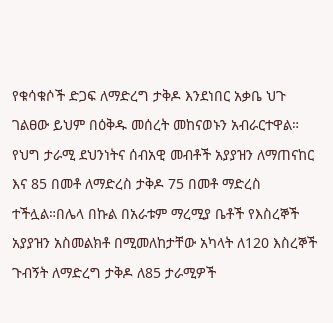የቁሳቁሶች ድጋፍ ለማድረግ ታቅዶ እንደነበር አቃቤ ህጉ ገልፀው ይህም በዕቅዱ መሰረት መከናወኑን አብራርተዋል።
የህግ ታራሚ ደህንነትና ሰብአዊ መብቶች አያያዝን ለማጠናከር እና 85 በመቶ ለማድረስ ታቅዶ 75 በመቶ ማድረስ ተችሏል።በሌላ በኩል በአራቱም ማረሚያ ቤቶች የእስረኞች አያያዝን አስመልክቶ በሚመለከታቸው አካላት ለ120 እስረኞች ጉብኝት ለማድረግ ታቅዶ ለ85 ታራሚዎች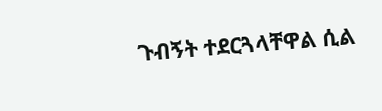ጉብኝት ተደርጓላቸዋል ሲል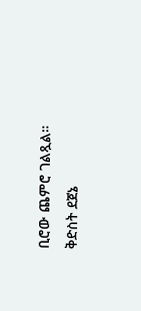ቢሮው ጨምሮ ገልጿል።
ቅድስት ደጀኔ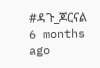#ዳጉ_ጆርናል
6 months ago